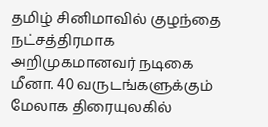தமிழ் சினிமாவில் குழந்தை நட்சத்திரமாக அறிமுகமானவர் நடிகை மீனா. 40 வருடங்களுக்கும் மேலாக திரையுலகில்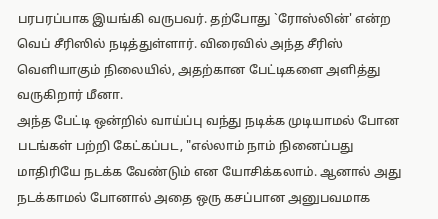பரபரப்பாக இயங்கி வருபவர். தற்போது `ரோஸ்லின்' என்ற வெப் சீரிஸில் நடித்துள்ளார். விரைவில் அந்த சீரிஸ் வெளியாகும் நிலையில், அதற்கான பேட்டிகளை அளித்து வருகிறார் மீனா.
அந்த பேட்டி ஒன்றில் வாய்ப்பு வந்து நடிக்க முடியாமல் போன படங்கள் பற்றி கேட்கப்பட, "எல்லாம் நாம் நினைப்பது மாதிரியே நடக்க வேண்டும் என யோசிக்கலாம். ஆனால் அது நடக்காமல் போனால் அதை ஒரு கசப்பான அனுபவமாக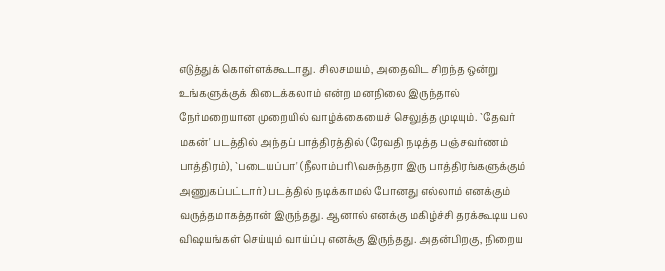எடுத்துக் கொள்ளக்கூடாது. சிலசமயம், அதைவிட சிறந்த ஒன்று உங்களுக்குக் கிடைக்கலாம் என்ற மனநிலை இருந்தால் நேர்மறையான முறையில் வாழ்க்கையைச் செலுத்த முடியும். `தேவர் மகன்' படத்தில் அந்தப் பாத்திரத்தில் (ரேவதி நடித்த பஞ்சவர்ணம் பாத்திரம்), `படையப்பா' (நீலாம்பரி\வசுந்தரா இரு பாத்திரங்களுக்கும் அணுகப்பட்டார்) படத்தில் நடிக்காமல் போனது எல்லாம் எனக்கும் வருத்தமாகத்தான் இருந்தது. ஆனால் எனக்கு மகிழ்ச்சி தரக்கூடிய பல விஷயங்கள் செய்யும் வாய்ப்பு எனக்கு இருந்தது. அதன்பிறகு, நிறைய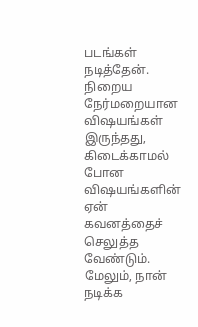படங்கள் நடித்தேன். நிறைய நேர்மறையான விஷயங்கள் இருந்தது, கிடைக்காமல் போன விஷயங்களின் ஏன் கவனத்தைச் செலுத்த வேண்டும். மேலும், நான் நடிக்க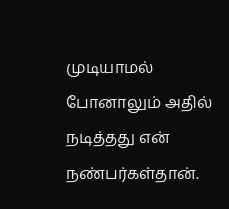முடியாமல் போனாலும் அதில் நடித்தது என் நண்பர்கள்தான்.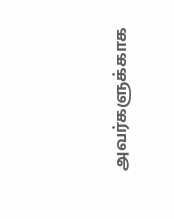அவர்களுக்காக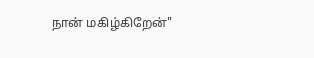நான் மகிழ்கிறேன்"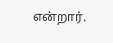என்றார்.